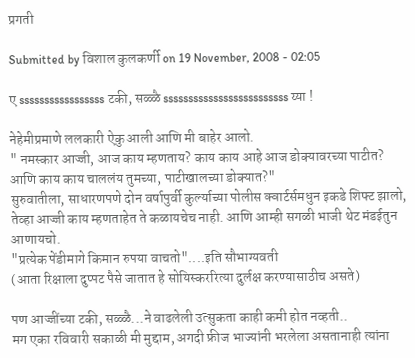प्रगती

Submitted by विशाल कुलकर्णी on 19 November, 2008 - 02:05

ए sssssssssssssssss टकी, सळ्ळै sssssssssssssssssssssssss य्या !

नेहेमीप्रमाणे ललकारी ऐकु आली आणि मी बाहेर आलो.
" नमस्कार आज्जी, आज काय म्हणताय? काय काय आहे आज डोक्यावरच्या पाटीत? आणि काय काय चाललंय तुमच्या, पाटीखालच्या डोक्यात?"
सुरुवातीला, साधारणपणे दोन वर्षापुर्वी कुर्ल्याच्या पोलीस क्वार्टर्समधुन इकडे शिफ्ट झालो, तेव्हा आज्जी काय म्हणताहेत ते कळायचेच नाही. आणि आम्ही सगळी भाजी थेट मंडईतुन आणायचो.
"प्रत्येक पेंडीमागे किमान रुपया वाचतो"....इति सौभाग्यवती
(आता रिक्षाला दुप्पट पैसे जातात हे सोयिस्कररित्या दुर्लक्ष करण्यासाठीच असते)

पण आज्जींच्या टकी, सळ्ळै...ने वाढलेली उत्सुकता काही कमी होत नव्हती..
मग एका रविवारी सकाळी मी मुद्दाम, अगदी फ्रीज भाज्यांनी भरलेला असतानाही त्यांना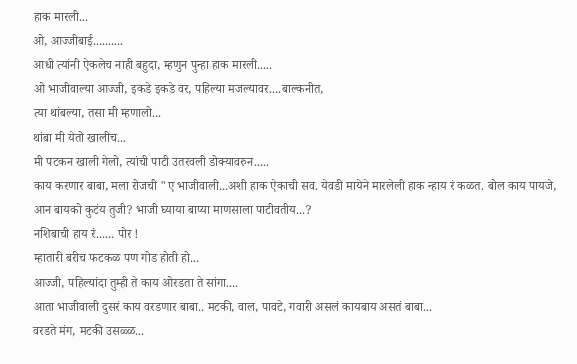हाक मारली...
ओ, आज्जीबाई..........
आधी त्यांनी ऐकलेच नाही बहुदा, म्हणुन पुन्हा हाक मारली.....
ओ भाजीवाल्या आज्जी, इकडे इकडे वर, पहिल्या मजल्यावर....बाल्कनीत,
त्या थांबल्या, तसा मी म्हणालो...
थांबा मी येतो खालीच...
मी पटकन खाली गेलो, त्यांची पाटी उतरवली डोक्यावरुन.....
काय करणार बाबा, मला रोजची "ए भाजीवाली...अशी हाक ऐकाची सव. येवडी मायेने मारलेली हाक न्हाय रं कळत. बोल काय पायजे, आन बायको कुटंय तुजी? भाजी घ्याया बाप्या माणसाला पाटीवतीय...?
नशिबाची हाय रं...... पोर !
म्हातारी बरीच फटकळ पण गोड होती हो...
आज्जी, पहिल्यांदा तुम्ही ते काय ओरडता ते सांगा....
आता भाजीवाली दुसरं काय वरडणार बाबा.. मटकी, वाल, पावटे, गवारी असलं कायबाय असतं बाबा...
वरडते मंग, मटकी उसळ्ळ...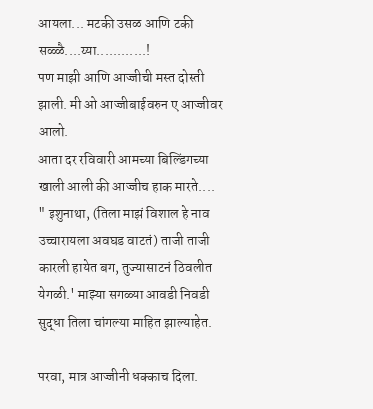आयला... मटकी उसळ आणि टकी सळ्ळै....य्या............!
पण माझी आणि आज्जीची मस्त दोस्ती झाली. मी ओ आज्जीबाईवरुन ए आज्जीवर आलो.
आता दर रविवारी आमच्या बिल्डिंगच्या खाली आली की आज्जीच हाक मारते....
" इशुनाथा, (तिला माझं विशाल हे नाव उच्चारायला अवघड वाटतं) ताजी ताजी कारली हायेत बग, तुज्यासाटनं ठिवलीत येगळी.' माझ्या सगळ्या आवडी निवडी सुद्धा तिला चांगल्या माहित झाल्याहेत.

परवा, मात्र आज्जीनी धक्काच दिला.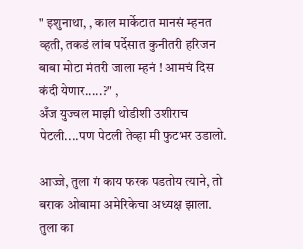" इशुनाथा, , काल मार्केटात मानसं म्हनत व्हती, तकडं लांब पर्देसात कुनीतरी हरिजन बाबा मोटा मंतरी जाला म्हनं ! आमचं दिस कंदी येणार.....?" ,
अँज युज्वल माझी थोडीशी उशीराच पेटली....पण पेटली तेव्हा मी फुटभर उडालो.

आज्जे, तुला गं काय फरक पडतोय त्याने, तो बराक ओबामा अमेरिकेचा अध्यक्ष झाला. तुला का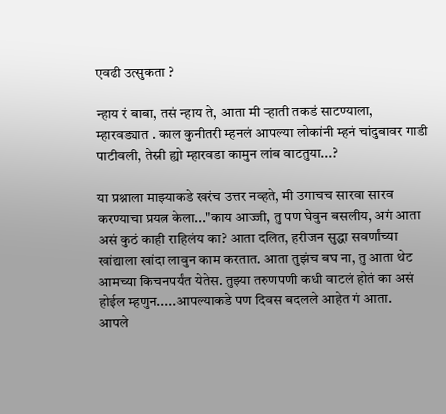एवढी उत्सुकता ?

न्हाय रं बाबा, तसं न्हाय ते, आता मी र्‍हाती तकडं साटण्याला, म्हारवड्यात . काल कुनीतरी म्हनलं आपल्या लोकांनी म्हनं चांदुबावर गाडी पाटीवली, तेस्नी ह्यो म्हारवडा कामुन लांब वाटतुया...?

या प्रश्नाला माझ्याकडे खरंच उत्तर नव्हते, मी उगाचच सारवा सारव करण्याचा प्रयत्न केला..."काय आज्जी, तु पण घेवुन बसलीय, अगं आता असं कुठं काही राहिलंय का? आता दलित, हरीजन सुद्धा सवर्णांच्या खांद्याला खांदा लावुन काम करतात. आता तुझंच बघ ना, तु आता थेट आमच्या किचनपर्यंत येतेस. तुझ्या तरुणपणी कधी वाटलं होतं का असं होईल म्हणुन.....आपल्याकडे पण दिवस बदलले आहेत गं आता.
आपले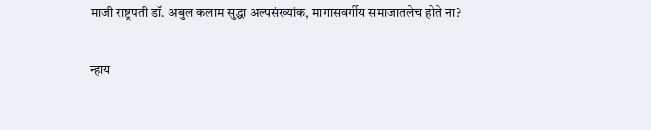माजी राष्ट्रपती डॉ. अबुल कलाम सुद्धा अल्पसंख्यांक, मागासवर्गीय समाजातलेच होते ना?

न्हाय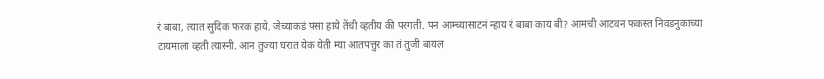रं बाबा, त्यात सुदिक फरक हाये. जेच्याकडं पसा हाये तेंची व्हतीय की परगती. पन आम्च्यासाटनं न्हाय रं बाबा काय बी? आमची आटवन फकस्त निवडनुकाच्या टायमाला व्हती त्यास्नी. आन तुज्या घरात येक येती म्या आतपत्तुर का तं तुजी बायल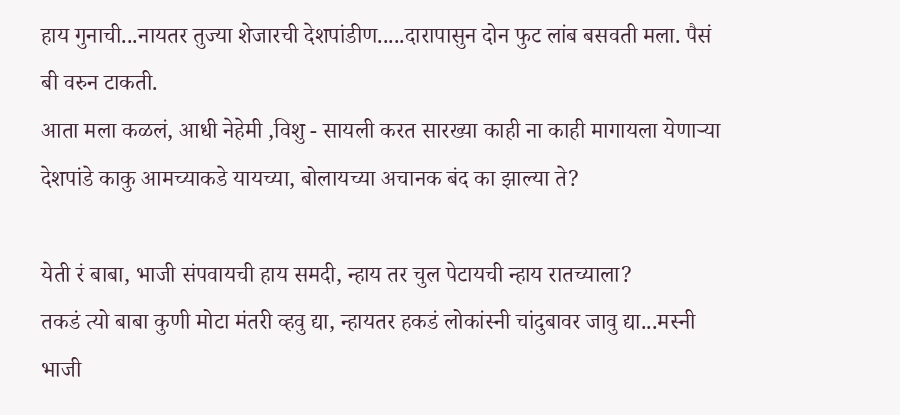हाय गुनाची...नायतर तुज्या शेजारची देशपांडीण.....दारापासुन दोन फुट लांब बसवती मला. पैसं बी वरुन टाकती.
आता मला कळलं, आधी नेहेमी ,विशु - सायली करत सारख्या काही ना काही मागायला येणार्‍या देशपांडे काकु आमच्याकडे यायच्या, बोलायच्या अचानक बंद का झाल्या ते?

येती रं बाबा, भाजी संपवायची हाय समदी, न्हाय तर चुल पेटायची न्हाय रातच्याला?
तकडं त्यो बाबा कुणी मोटा मंतरी व्हवु द्या, न्हायतर हकडं लोकांस्नी चांदुबावर जावु द्या...मस्नी भाजी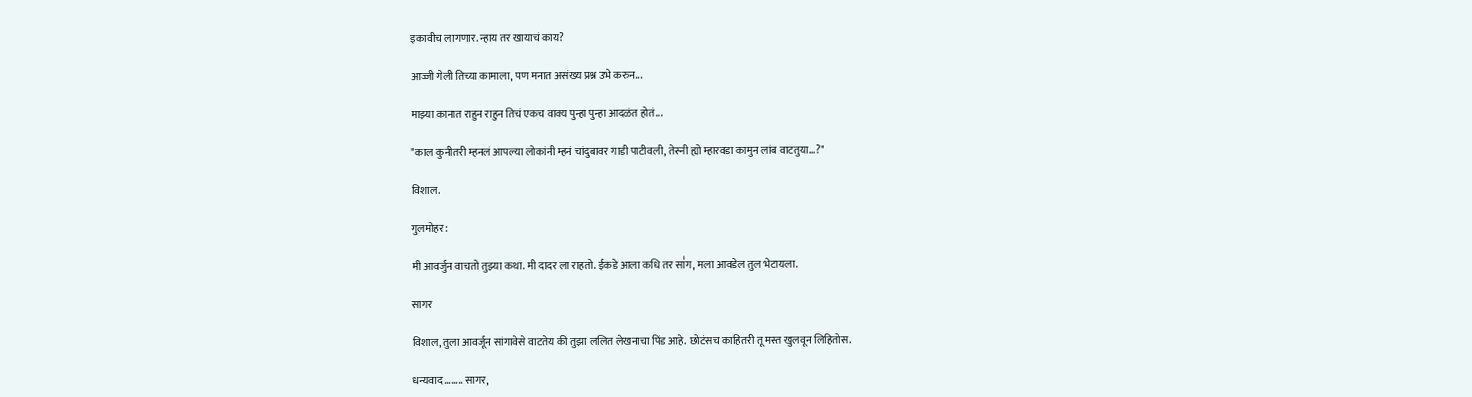इकावीच लागणार. न्हाय तर खायाचं काय?

आज्जी गेली तिच्या कामाला, पण मनात असंख्य प्रश्न उभे करुन...

माझ्या कानात राहुन राहुन तिचं एकच वाक्य पुन्हा पुन्हा आदळंत होतं...

"काल कुनीतरी म्हनलं आपल्या लोकांनी म्हनं चांदुबावर गाडी पाटीवली, तेस्नी ह्यो म्हारवडा कामुन लांब वाटतुया...?"

विशाल.

गुलमोहर:

मी आवर्जुन वाचतो तुझ्या कथा. मी दादर ला राहतो. ईकडे आला कधि तर सा॑ग, मला आवडेल तुल भेटायला.

सागर

विशाल, तुला आवर्जून सांगावेसे वाटतेय की तुझा ललित लेखनाचा पिंड आहे. छोटंसच काहितरी तू मस्त खुलवून लिहितोस.

धन्यवाद........ सागर,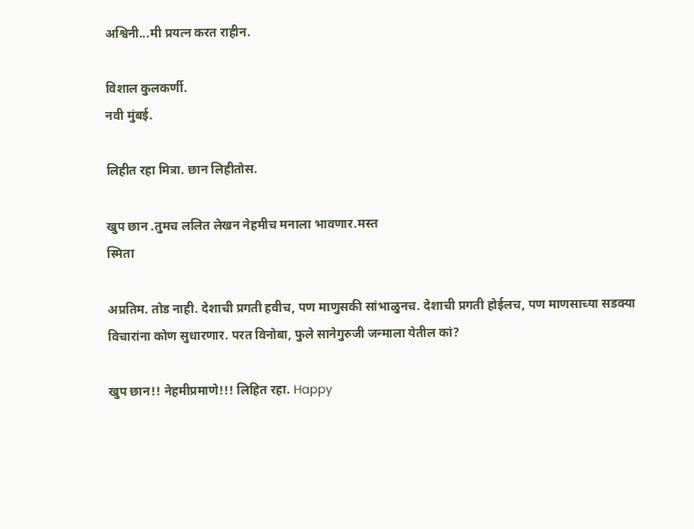अश्विनी...मी प्रयत्न करत राहीन.

विशाल कुलकर्णी.
नवी मुंबई.

लिहीत रहा मित्रा. छान लिहीतोस.

खुप छान .तुमच ललित लेखन नेहमीच मनाला भावणार.मस्त
स्मिता

अप्रतिम. तोड नाही. देशाची प्रगती हवीच, पण माणुसकी सांभाळुनच. देशाची प्रगती होईलच, पण माणसाच्या सडक्या विचारांना कोण सुधारणार. परत विनोबा, फुले सानेगुरुजी जन्माला येतील कां?

खुप छान!! नेहमीप्रमाणे!!! लिहित रहा. Happy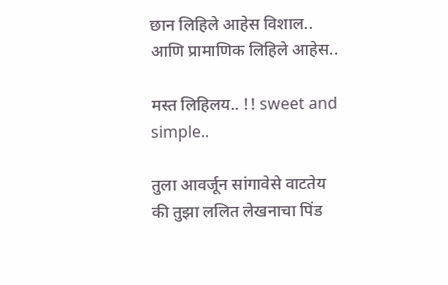छान लिहिले आहेस विशाल.. आणि प्रामाणिक लिहिले आहेस..

मस्त लिहिलय.. !! sweet and simple..

तुला आवर्जून सांगावेसे वाटतेय की तुझा ललित लेखनाचा पिंड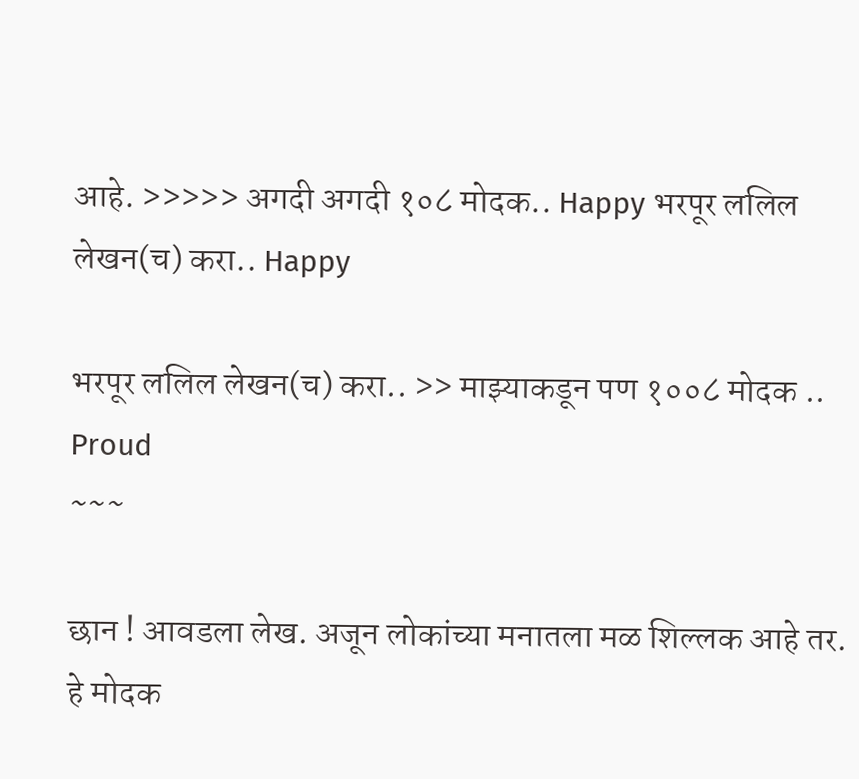आहे. >>>>> अगदी अगदी १०८ मोदक.. Happy भरपूर ललिल लेखन(च) करा.. Happy

भरपूर ललिल लेखन(च) करा.. >> माझ्याकडून पण १००८ मोदक .. Proud
~~~

छान ! आवडला लेख. अजून लोकांच्या मनातला मळ शिल्लक आहे तर.
हे मोदक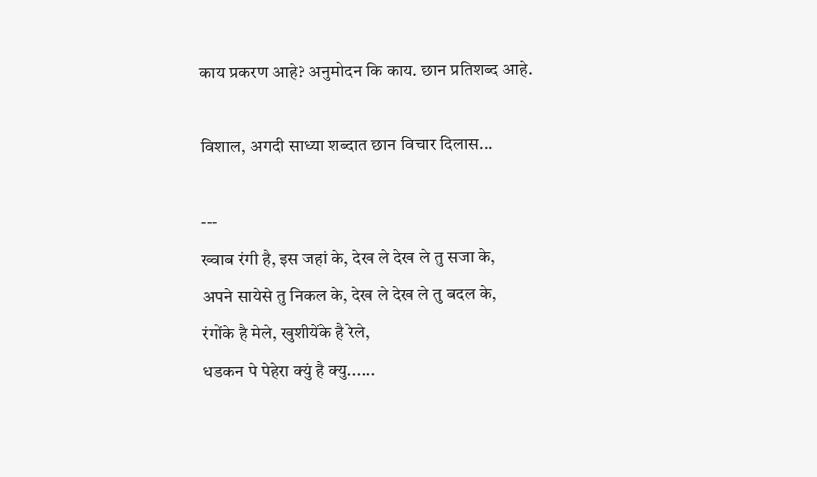काय प्रकरण आहे? अनुमोदन कि काय. छान प्रतिशब्द आहे.

विशाल, अगदी साध्या शब्दात छान विचार दिलास...

---
ख्वाब रंगी है, इस जहां के, देख ले देख ले तु सजा के,
अपने सायेसे तु निकल के, देख ले देख ले तु बदल के,
रंगोंके है मेले, खुशीयेंके है रेले,
धडकन पे पेहेरा क्युं है क्यु......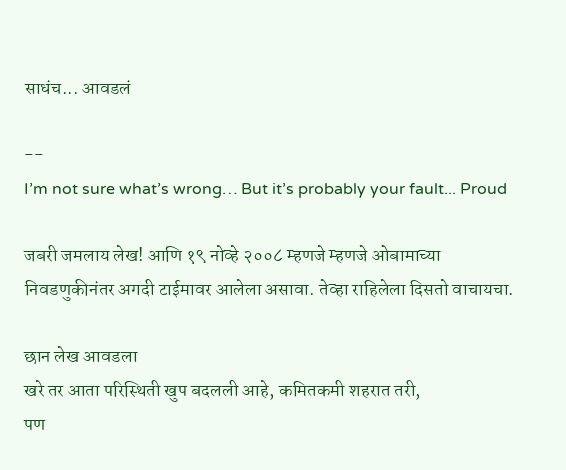साधंच... आवडलं

--
I’m not sure what’s wrong… But it’s probably your fault... Proud

जबरी जमलाय लेख! आणि १९ नोव्हे २००८ म्हणजे म्हणजे ओबामाच्या निवडणुकीनंतर अगदी टाईमावर आलेला असावा. तेव्हा राहिलेला दिसतो वाचायचा.

छान लेख आवडला
खरे तर आता परिस्थिती खुप बदलली आहे, कमितकमी शहरात तरी,
पण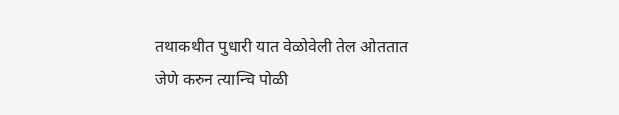तथाकथीत पुधारी यात वेळोवेली तेल ओततात जेणे करुन त्यान्चि पोळी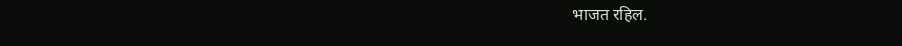भाजत रहिल.